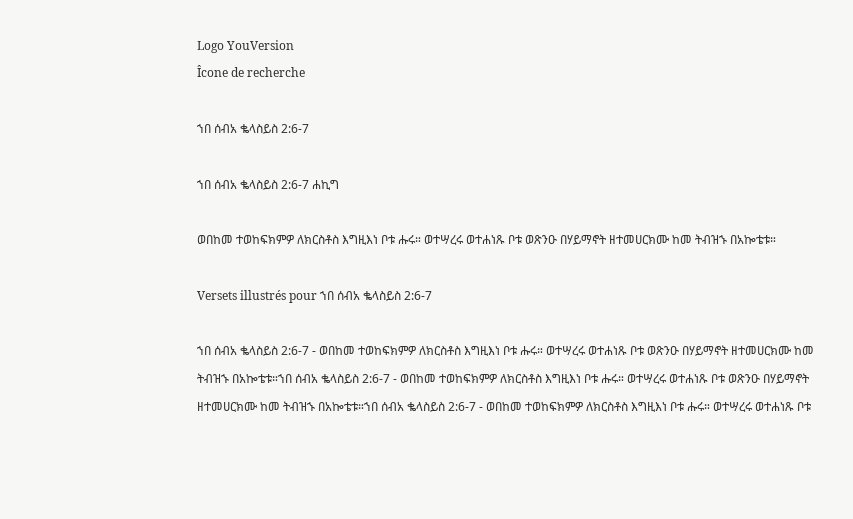Logo YouVersion
Îcone de recherche

ኀበ ሰብአ ቈላስይስ 2:6-7

ኀበ ሰብአ ቈላስይስ 2:6-7 ሐኪግ

ወበከመ ተወከፍክምዎ ለክርስቶስ እግዚእነ ቦቱ ሑሩ። ወተሣረሩ ወተሐነጹ ቦቱ ወጽንዑ በሃይማኖት ዘተመሀርክሙ ከመ ትብዝኁ በአኰቴቱ።

Versets illustrés pour ኀበ ሰብአ ቈላስይስ 2:6-7

ኀበ ሰብአ ቈላስይስ 2:6-7 - ወበከመ ተወከፍክምዎ ለክርስቶስ እግዚእነ ቦቱ ሑሩ። ወተሣረሩ ወተሐነጹ ቦቱ ወጽንዑ በሃይማኖት ዘተመሀርክሙ ከመ ትብዝኁ በአኰቴቱ።ኀበ ሰብአ ቈላስይስ 2:6-7 - ወበከመ ተወከፍክምዎ ለክርስቶስ እግዚእነ ቦቱ ሑሩ። ወተሣረሩ ወተሐነጹ ቦቱ ወጽንዑ በሃይማኖት ዘተመሀርክሙ ከመ ትብዝኁ በአኰቴቱ።ኀበ ሰብአ ቈላስይስ 2:6-7 - ወበከመ ተወከፍክምዎ ለክርስቶስ እግዚእነ ቦቱ ሑሩ። ወተሣረሩ ወተሐነጹ ቦቱ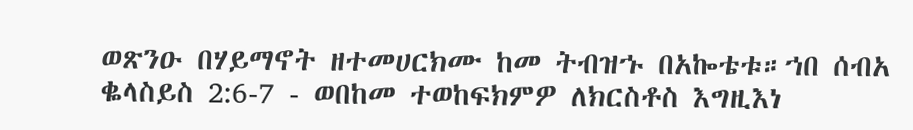ወጽንዑ በሃይማኖት ዘተመሀርክሙ ከመ ትብዝኁ በአኰቴቱ።ኀበ ሰብአ ቈላስይስ 2:6-7 - ወበከመ ተወከፍክምዎ ለክርስቶስ እግዚእነ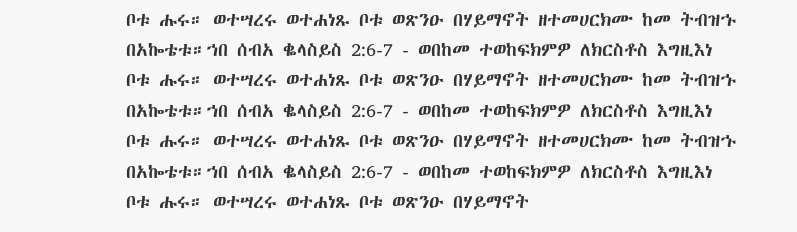ቦቱ ሑሩ። ወተሣረሩ ወተሐነጹ ቦቱ ወጽንዑ በሃይማኖት ዘተመሀርክሙ ከመ ትብዝኁ በአኰቴቱ።ኀበ ሰብአ ቈላስይስ 2:6-7 - ወበከመ ተወከፍክምዎ ለክርስቶስ እግዚእነ ቦቱ ሑሩ። ወተሣረሩ ወተሐነጹ ቦቱ ወጽንዑ በሃይማኖት ዘተመሀርክሙ ከመ ትብዝኁ በአኰቴቱ።ኀበ ሰብአ ቈላስይስ 2:6-7 - ወበከመ ተወከፍክምዎ ለክርስቶስ እግዚእነ ቦቱ ሑሩ። ወተሣረሩ ወተሐነጹ ቦቱ ወጽንዑ በሃይማኖት ዘተመሀርክሙ ከመ ትብዝኁ በአኰቴቱ።ኀበ ሰብአ ቈላስይስ 2:6-7 - ወበከመ ተወከፍክምዎ ለክርስቶስ እግዚእነ ቦቱ ሑሩ። ወተሣረሩ ወተሐነጹ ቦቱ ወጽንዑ በሃይማኖት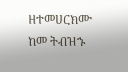ዘተመሀርክሙ ከመ ትብዝኁ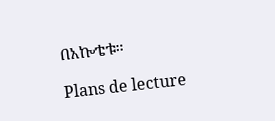በአኰቴቱ።

Plans de lecture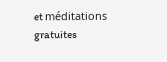et méditations gratuites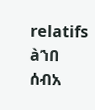relatifs àኀበ ሰብአ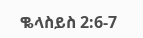ቈላስይስ 2:6-7